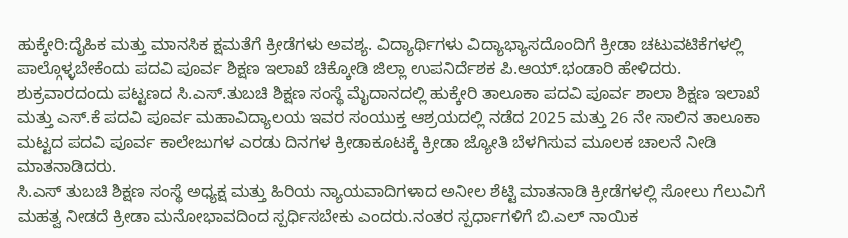ಹುಕ್ಕೇರಿ:ದೈಹಿಕ ಮತ್ತು ಮಾನಸಿಕ ಕ್ಷಮತೆಗೆ ಕ್ರೀಡೆಗಳು ಅವಶ್ಯ. ವಿದ್ಯಾರ್ಥಿಗಳು ವಿದ್ಯಾಭ್ಯಾಸದೊಂದಿಗೆ ಕ್ರೀಡಾ ಚಟುವಟಿಕೆಗಳಲ್ಲಿ ಪಾಲ್ಗೊಳ್ಳಬೇಕೆಂದು ಪದವಿ ಪೂರ್ವ ಶಿಕ್ಷಣ ಇಲಾಖೆ ಚಿಕ್ಕೋಡಿ ಜಿಲ್ಲಾ ಉಪನಿರ್ದೆಶಕ ಪಿ.ಆಯ್.ಭಂಡಾರಿ ಹೇಳಿದರು.
ಶುಕ್ರವಾರದಂದು ಪಟ್ಟಣದ ಸಿ.ಎಸ್.ತುಬಚಿ ಶಿಕ್ಷಣ ಸಂಸ್ಥೆ ಮೈದಾನದಲ್ಲಿ ಹುಕ್ಕೇರಿ ತಾಲೂಕಾ ಪದವಿ ಪೂರ್ವ ಶಾಲಾ ಶಿಕ್ಷಣ ಇಲಾಖೆ ಮತ್ತು ಎಸ್.ಕೆ ಪದವಿ ಪೂರ್ವ ಮಹಾವಿದ್ಯಾಲಯ ಇವರ ಸಂಯುಕ್ತ ಆಶ್ರಯದಲ್ಲಿ ನಡೆದ 2025 ಮತ್ತು 26 ನೇ ಸಾಲಿನ ತಾಲೂಕಾ ಮಟ್ಟದ ಪದವಿ ಪೂರ್ವ ಕಾಲೇಜುಗಳ ಎರಡು ದಿನಗಳ ಕ್ರೀಡಾಕೂಟಕ್ಕೆ ಕ್ರೀಡಾ ಜ್ಯೋತಿ ಬೆಳಗಿಸುವ ಮೂಲಕ ಚಾಲನೆ ನೀಡಿ ಮಾತನಾಡಿದರು.
ಸಿ.ಎಸ್ ತುಬಚಿ ಶಿಕ್ಷಣ ಸಂಸ್ಥೆ ಅಧ್ಯಕ್ಷ ಮತ್ತು ಹಿರಿಯ ನ್ಯಾಯವಾದಿಗಳಾದ ಅನೀಲ ಶೆಟ್ಟಿ ಮಾತನಾಡಿ ಕ್ರೀಡೆಗಳಲ್ಲಿ ಸೋಲು ಗೆಲುವಿಗೆ ಮಹತ್ವ ನೀಡದೆ ಕ್ರೀಡಾ ಮನೋಭಾವದಿಂದ ಸ್ಪರ್ಧಿಸಬೇಕು ಎಂದರು.ನಂತರ ಸ್ಪರ್ಧಾಗಳಿಗೆ ಬಿ.ಎಲ್ ನಾಯಿಕ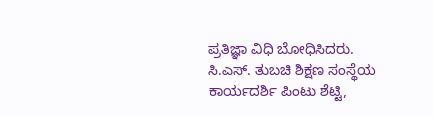ಪ್ರತಿಜ್ಞಾ ವಿಧಿ ಬೋಧಿಸಿದರು.
ಸಿ.ಎಸ್. ತುಬಚಿ ಶಿಕ್ಷಣ ಸಂಸ್ಥೆಯ ಕಾರ್ಯದರ್ಶಿ ಪಿಂಟು ಶೆಟ್ಟಿ,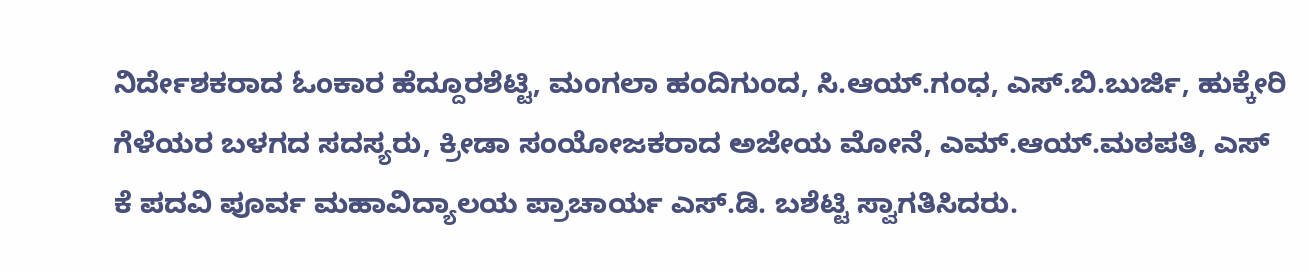ನಿರ್ದೇಶಕರಾದ ಓಂಕಾರ ಹೆದ್ದೂರಶೆಟ್ಟಿ, ಮಂಗಲಾ ಹಂದಿಗುಂದ, ಸಿ.ಆಯ್.ಗಂಧ, ಎಸ್.ಬಿ.ಬುರ್ಜಿ, ಹುಕ್ಕೇರಿ ಗೆಳೆಯರ ಬಳಗದ ಸದಸ್ಯರು, ಕ್ರೀಡಾ ಸಂಯೋಜಕರಾದ ಅಜೇಯ ಮೋನೆ, ಎಮ್.ಆಯ್.ಮಠಪತಿ, ಎಸ್ ಕೆ ಪದವಿ ಪೂರ್ವ ಮಹಾವಿದ್ಯಾಲಯ ಪ್ರಾಚಾರ್ಯ ಎಸ್.ಡಿ. ಬಶೆಟ್ಟಿ ಸ್ವಾಗತಿಸಿದರು.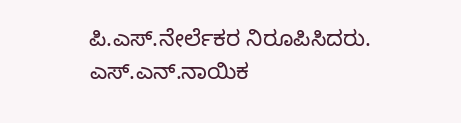ಪಿ.ಎಸ್.ನೇರ್ಲೆಕರ ನಿರೂಪಿಸಿದರು. ಎಸ್.ಎನ್.ನಾಯಿಕ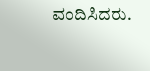ವಂದಿಸಿದರು.